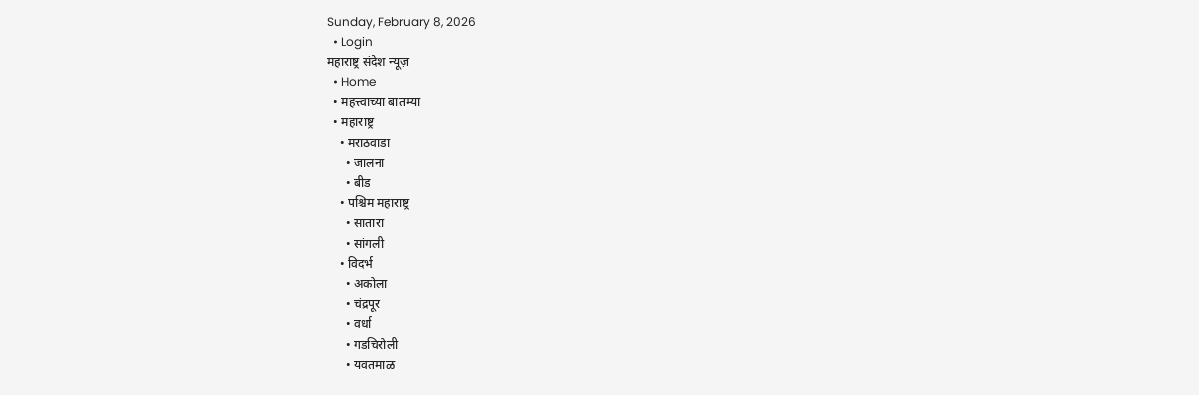Sunday, February 8, 2026
  • Login
महाराष्ट्र संदेश न्यूज़
  • Home
  • महत्त्वाच्या बातम्या
  • महाराष्ट्र
    • मराठवाडा
      • जालना
      • बीड
    • पश्चिम महाराष्ट्र
      • सातारा
      • सांगली
    • विदर्भ
      • अकोला
      • चंद्रपूर
      • वर्धा
      • गडचिरोली
      • यवतमाळ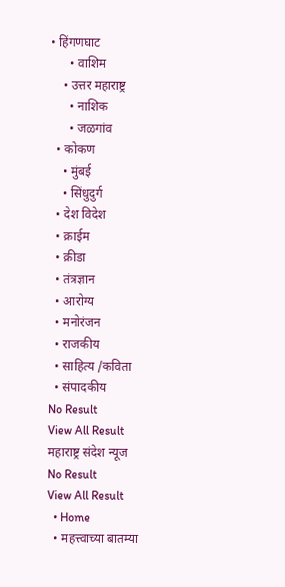• हिंगणघाट
      • वाशिम
    • उत्तर महाराष्ट्र
      • नाशिक
      • जळगांव
  • कोकण
    • मुंबई
    • सिंधुदुर्ग
  • देश विदेश
  • क्राईम
  • क्रीडा
  • तंत्रज्ञान
  • आरोग्य
  • मनोरंजन
  • राजकीय
  • साहित्य /कविता
  • संपादकीय
No Result
View All Result
महाराष्ट्र संदेश न्यूज
No Result
View All Result
  • Home
  • महत्त्वाच्या बातम्या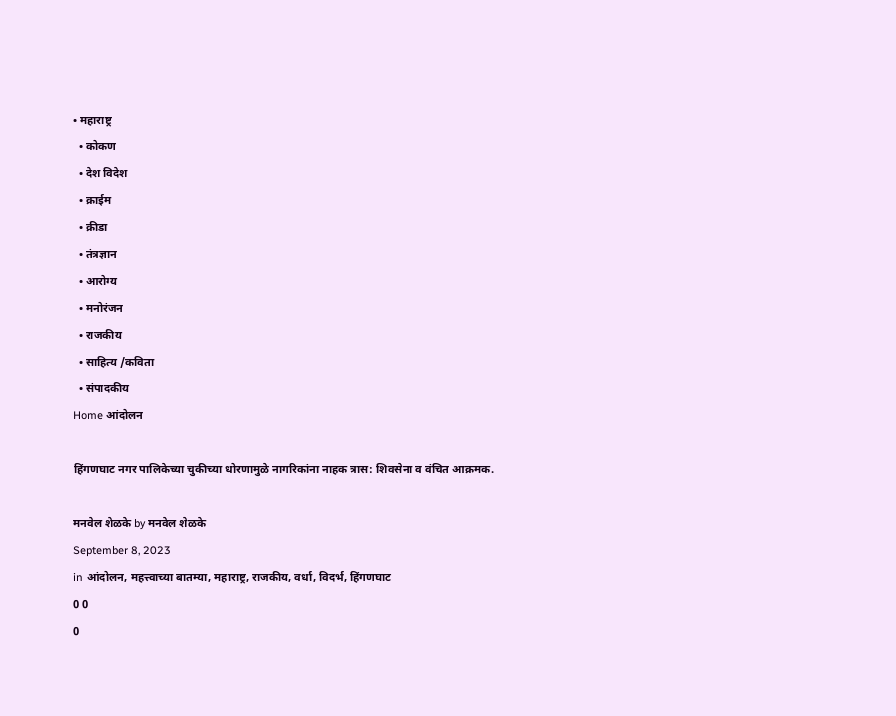• महाराष्ट्र
  • कोकण
  • देश विदेश
  • क्राईम
  • क्रीडा
  • तंत्रज्ञान
  • आरोग्य
  • मनोरंजन
  • राजकीय
  • साहित्य /कविता
  • संपादकीय
Home आंदोलन

हिंगणघाट नगर पालिकेच्या चुकीच्या धोरणामुळे नागरिकांना नाहक त्रास: शिवसेना व वंचित आक्रमक.

मनवेल शेळके by मनवेल शेळके
September 8, 2023
in आंदोलन, महत्त्वाच्या बातम्या, महाराष्ट्र, राजकीय, वर्धा, विदर्भ, हिंगणघाट
0 0
0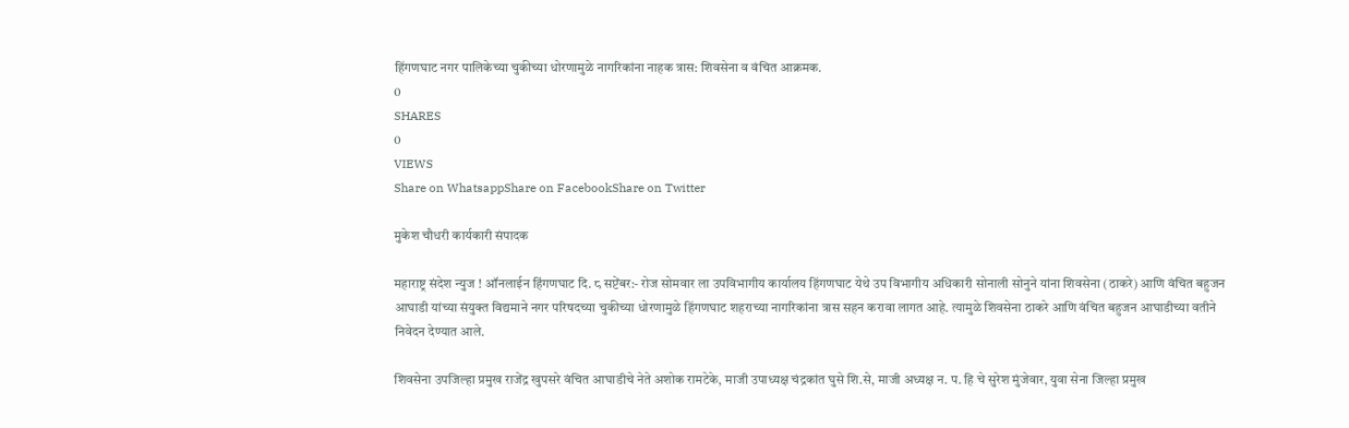हिंगणघाट नगर पालिकेच्या चुकीच्या धोरणामुळे नागरिकांना नाहक त्रास: शिवसेना व वंचित आक्रमक.
0
SHARES
0
VIEWS
Share on WhatsappShare on FacebookShare on Twitter

मुकेश चौधरी कार्यकारी संपादक

महाराष्ट्र संदेश न्युज ! ऑनलाईन हिंगणघाट दि. ८ सप्टेंबर:- रोज सोमवार ला उपविभागीय कार्यालय हिंगणघाट येथे उप विभागीय अधिकारी सोनाली सोनुने यांना शिवसेना (ठाकरे) आणि वंचित बहुजन आघाडी यांच्या संयुक्त विद्यमाने नगर परिषदच्या चुकीच्या धोरणामुळे हिंगणघाट शहराच्या नागरिकांना त्रास सहन करावा लागत आहे. त्यामुळे शिवसेना ठाकरे आणि वंचित बहुजन आघाडीच्या वतीने निवेदन देण्यात आले.

शिवसेना उपजिल्हा प्रमुख राजेंद्र खुपसरे वंचित आघाडीचे नेते अशोक रामटेके, माजी उपाध्यक्ष चंद्रकांत घुसे शि.से, माजी अध्यक्ष न. प. हि चे सुरेश मुंजेवार, युवा सेना जिल्हा प्रमुख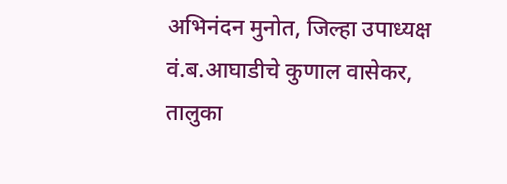अभिनंदन मुनोत, जिल्हा उपाध्यक्ष वं.ब.आघाडीचे कुणाल वासेकर, तालुका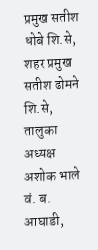प्रमुख सतीश धोबे शि.से, शहर प्रमुख सतीश ढोमने शि.से, तालुका अध्यक्ष अशोक भाले वं. ब. आघाडी,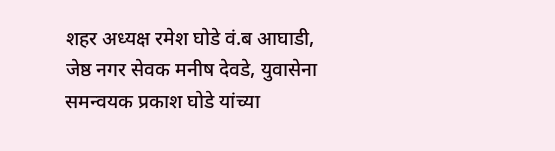शहर अध्यक्ष रमेश घोडे वं.ब आघाडी, जेष्ठ नगर सेवक मनीष देवडे, युवासेना समन्वयक प्रकाश घोडे यांच्या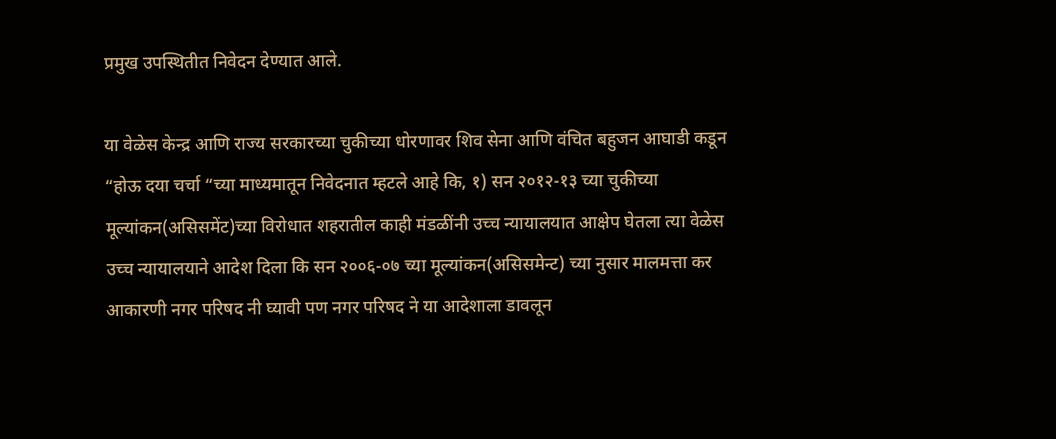प्रमुख उपस्थितीत निवेदन देण्यात आले.

या वेळेस केन्द्र आणि राज्य सरकारच्या चुकीच्या धोरणावर शिव सेना आणि वंचित बहुजन आघाडी कडून “होऊ दया चर्चा “च्या माध्यमातून निवेदनात म्हटले आहे कि, १) सन २०१२-१३ च्या चुकीच्या मूल्यांकन(असिसमेंट)च्या विरोधात शहरातील काही मंडळींनी उच्च न्यायालयात आक्षेप घेतला त्या वेळेस उच्च न्यायालयाने आदेश दिला कि सन २००६-०७ च्या मूल्यांकन(असिसमेन्ट) च्या नुसार मालमत्ता कर आकारणी नगर परिषद नी घ्यावी पण नगर परिषद ने या आदेशाला डावलून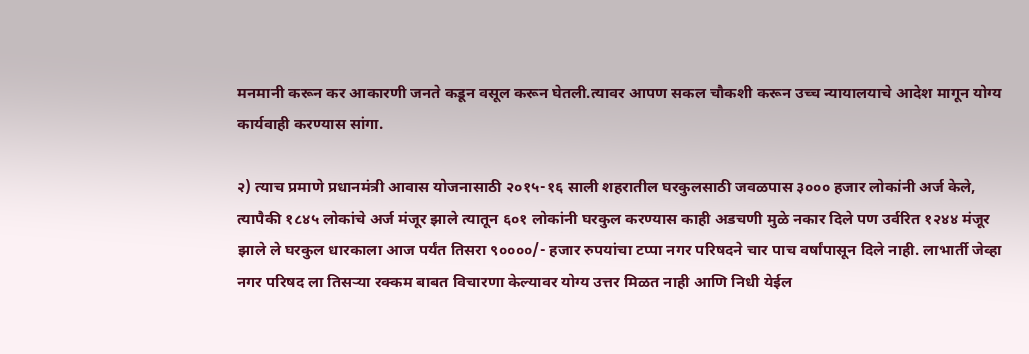मनमानी करून कर आकारणी जनते कडून वसूल करून घेतली.त्यावर आपण सकल चौकशी करून उच्च न्यायालयाचे आदेश मागून योग्य कार्यवाही करण्यास सांगा.

२) त्याच प्रमाणे प्रधानमंत्री आवास योजनासाठी २०१५-१६ साली शहरातील घरकुलसाठी जवळपास ३००० हजार लोकांनी अर्ज केले, त्यापैकी १८४५ लोकांचे अर्ज मंजूर झाले त्यातून ६०१ लोकांनी घरकुल करण्यास काही अडचणी मुळे नकार दिले पण उर्वरित १२४४ मंजूर झाले ले घरकुल धारकाला आज पर्यंत तिसरा ९००००/- हजार रुपयांचा टप्पा नगर परिषदने चार पाच वर्षांपासून दिले नाही. लाभार्ती जेव्हा नगर परिषद ला तिसऱ्या रक्कम बाबत विचारणा केल्यावर योग्य उत्तर मिळत नाही आणि निधी येईल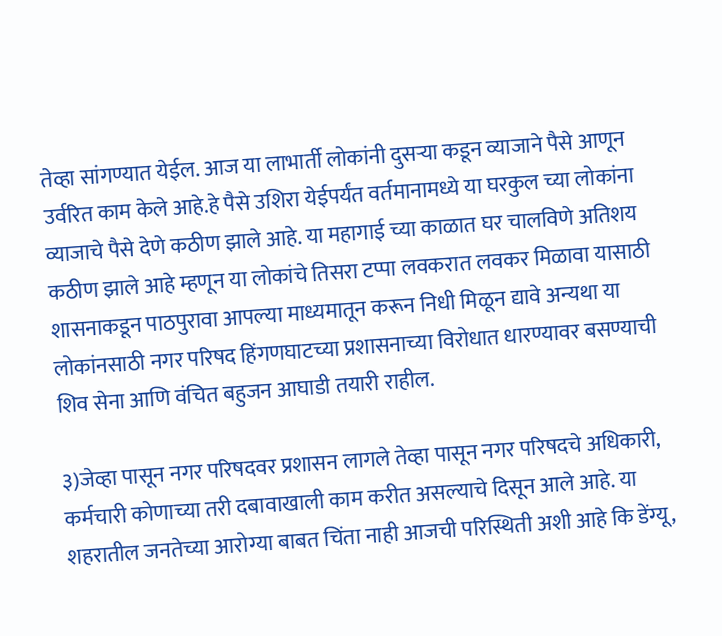तेव्हा सांगण्यात येईल. आज या लाभार्ती लोकांनी दुसऱ्या कडून व्याजाने पैसे आणून उर्वरित काम केले आहे.हे पैसे उशिरा येईपर्यंत वर्तमानामध्ये या घरकुल च्या लोकांना व्याजाचे पैसे देणे कठीण झाले आहे. या महागाई च्या काळात घर चालविणे अतिशय कठीण झाले आहे म्हणून या लोकांचे तिसरा टप्पा लवकरात लवकर मिळावा यासाठी शासनाकडून पाठपुरावा आपल्या माध्यमातून करून निधी मिळून द्यावे अन्यथा या लोकांनसाठी नगर परिषद हिंगणघाटच्या प्रशासनाच्या विरोधात धारण्यावर बसण्याची शिव सेना आणि वंचित बहुजन आघाडी तयारी राहील.

३)जेव्हा पासून नगर परिषदवर प्रशासन लागले तेव्हा पासून नगर परिषदचे अधिकारी, कर्मचारी कोणाच्या तरी दबावाखाली काम करीत असल्याचे दिसून आले आहे. या शहरातील जनतेच्या आरोग्या बाबत चिंता नाही आजची परिस्थिती अशी आहे कि डेंग्यू,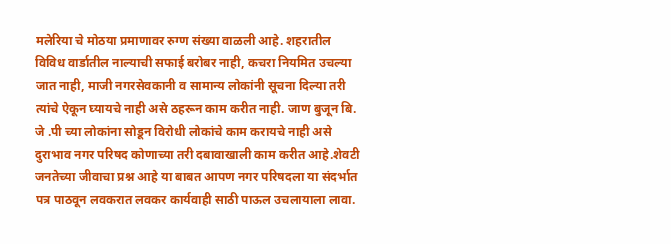मलेरिया चे मोठया प्रमाणावर रुग्ण संख्या वाळली आहे. शहरातील विविध वार्डातील नाल्याची सफाई बरोबर नाही, कचरा नियमित उचल्या जात नाही, माजी नगरसेवकानी व सामान्य लोकांनी सूचना दिल्या तरी त्यांचे ऐकून घ्यायचे नाही असे ठहरून काम करीत नाही. जाण बुजून बि. जे .पी च्या लोकांना सोडून विरोधी लोकांचे काम करायचे नाही असे दुराभाव नगर परिषद कोणाच्या तरी दबावाखाली काम करीत आहे.शेवटी जनतेच्या जीवाचा प्रश्न आहे या बाबत आपण नगर परिषदला या संदर्भात पत्र पाठवून लवकरात लवकर कार्यवाही साठी पाऊल उचलायाला लावा.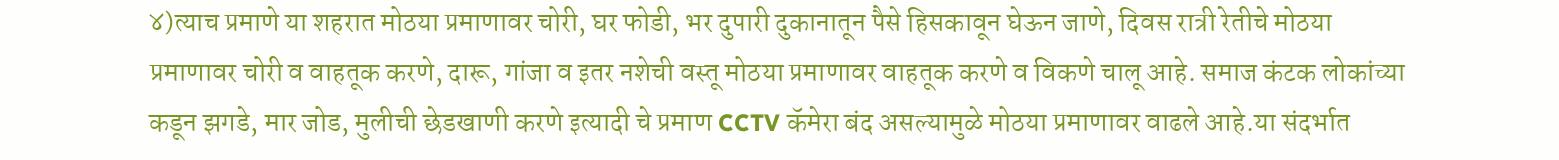४)त्याच प्रमाणे या शहरात मोठया प्रमाणावर चोरी, घर फोडी, भर दुपारी दुकानातून पैसे हिसकावून घेऊन जाणे, दिवस रात्री रेतीचे मोठया प्रमाणावर चोरी व वाहतूक करणे, दारू, गांजा व इतर नशेची वस्तू मोठया प्रमाणावर वाहतूक करणे व विकणे चालू आहे. समाज कंटक लोकांच्या कडून झगडे, मार जोड, मुलीची छेडखाणी करणे इत्यादी चे प्रमाण CCTV कॅमेरा बंद असल्यामुळे मोठया प्रमाणावर वाढले आहे.या संदर्भात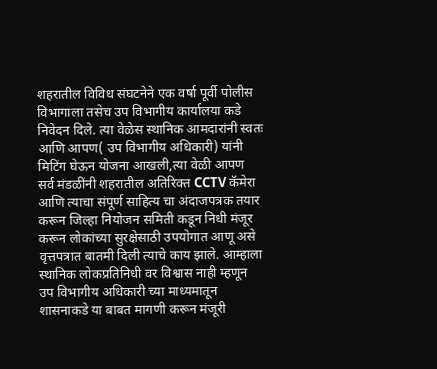शहरातील विविध संघटनेने एक वर्षा पूर्वी पोलीस विभागाला तसेच उप विभागीय कार्यालया कडे निवेदन दिले. त्या वेळेस स्थानिक आमदारांनी स्वतः आणि आपण( उप विभागीय अधिकारी) यांनी मिटिंग घेऊन योजना आखली,त्या वेळी आपण सर्व मंडळींनी शहरातील अतिरिक्त CCTV कॅमेरा आणि त्याचा संपूर्ण साहित्य चा अंदाजपत्रक तयार करून जिल्हा नियोजन समिती कडून निधी मंजूर करून लोकांच्या सुरक्षेसाठी उपयोगात आणू असे वृत्तपत्रात बातमी दिली त्याचे काय झाले. आम्हाला स्थानिक लोकप्रतिनिधी वर विश्वास नाही म्हणून उप विभागीय अधिकारी च्या माध्यमातून शासनाकडे या बाबत मागणी करून मंजूरी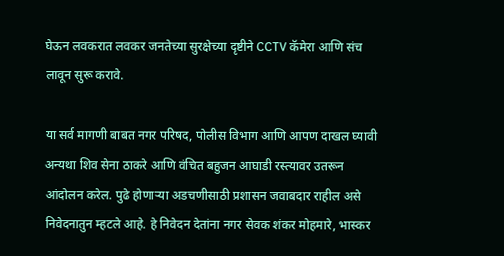घेऊन लवकरात लवकर जनतेच्या सुरक्षेच्या दृष्टीने CCTV कॅमेरा आणि संच लावून सुरू करावे.

या सर्व मागणी बाबत नगर परिषद, पोलीस विभाग आणि आपण दाखल घ्यावी अन्यथा शिव सेना ठाकरे आणि वंचित बहुजन आघाडी रस्त्यावर उतरून आंदोलन करेल. पुढे होणाऱ्या अडचणीसाठी प्रशासन जवाबदार राहील असे निवेदनातुन म्हटले आहे. हे निवेदन देतांना नगर सेवक शंकर मोहमारे, भास्कर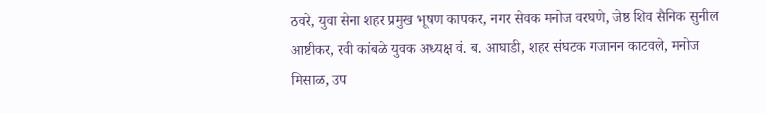ठवरे, युवा सेना शहर प्रमुख भूषण कापकर, नगर सेवक मनोज वरघणे, जेष्ठ शिव सैनिक सुनील आष्टीकर, रवी कांबळे युवक अध्यक्ष वं. ब. आघाडी, शहर संघटक गजानन काटवले, मनोज मिसाळ, उप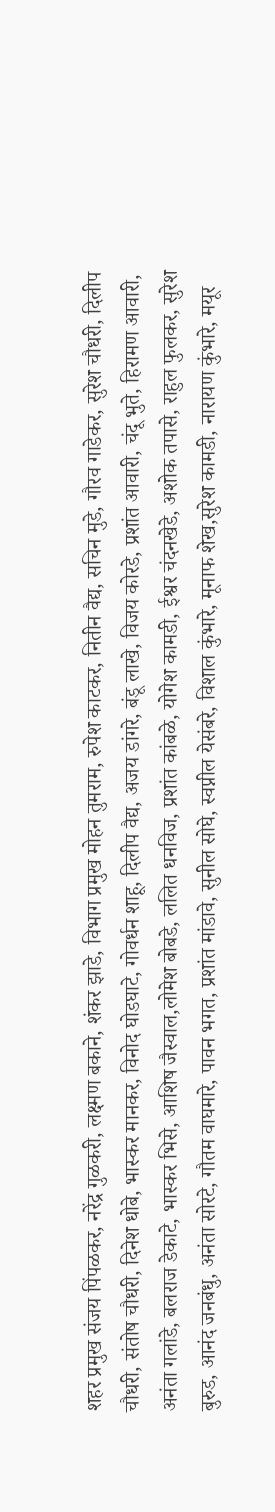शहर प्रमुख संजय पिंपळकर, नरेंद्र गुळकरी, लक्ष्मण बकाने, शंकर झाडे, विभाग प्रमुख मोहन तुमराम, रुपेश काटकर, नितीन वैद्य, सचिन मुडे, गौरव गाडेकर, सुरेश चौधरी, दिलीप चौधरी, संतोष चौधरी, दिनेश धोबे, भास्कर मानकर, विनोद घोडघाटे, गोवर्धन शाहू, दिलीप वैद्य, अजय डांगरे, बंडू लाखे, विजय कोरडे, प्रशांत आवारी, चंदू भुते, हिरामण आवारी, अनंता गलांडे, बलराज डेकाटे, भास्कर भिसे, आशिष जैस्वाल,लोमेश बोबडे, ललित धनविज, प्रशांत कांबळे, योगेश कामडी, ईश्वर चंदनखेडे, अशोक तपासे, राहुल फुलकर, सुरेश बुरुड, आनंद जनबंधु, अनंता सोरटे, गौतम वाघमारे, पावन भगत, प्रशांत मांडावे, सुनील सोघे, स्वप्नील येसंबरे, विशाल कुंभारे, मूनाफ शेख,सुरेश कामडी, नारायण कुंभारे, मयूर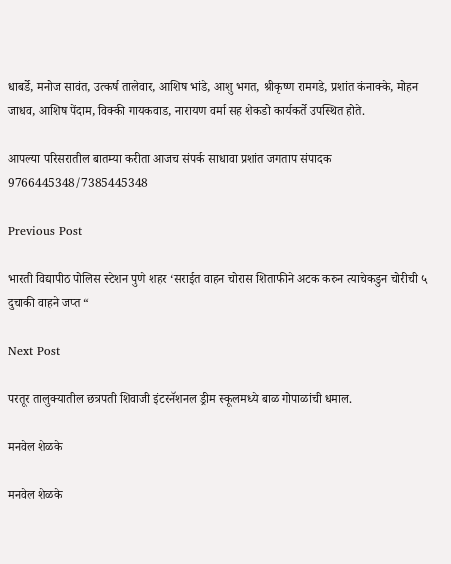धाबर्डे, मनोज सावंत, उत्कर्ष तालेवार, आशिष भांडे, आशु भगत, श्रीकृष्ण रामगडे, प्रशांत कंनाक्के, मोहन जाधव, आशिष पेंदाम, विक्की गायकवाड, नारायण वर्मा सह शेकडो कार्यकर्ते उपस्थित होते.

आपल्या परिसरातील बातम्या करीता आजच संपर्क साधावा प्रशांत जगताप संपादक 9766445348/7385445348

Previous Post

भारती विद्यापीठ पोलिस स्टेशन पुणे शहर ‘सराईत वाहन चोरास शिताफीने अटक करुन त्याचेकडुन चोरीची ५ दुचाकी वाहने जप्त “

Next Post

परतूर तालुक्यातील छत्रपती शिवाजी इंटरनॅशनल ड्रीम स्कूलमध्ये बाळ गोपाळांची धमाल.

मनवेल शेळके

मनवेल शेळके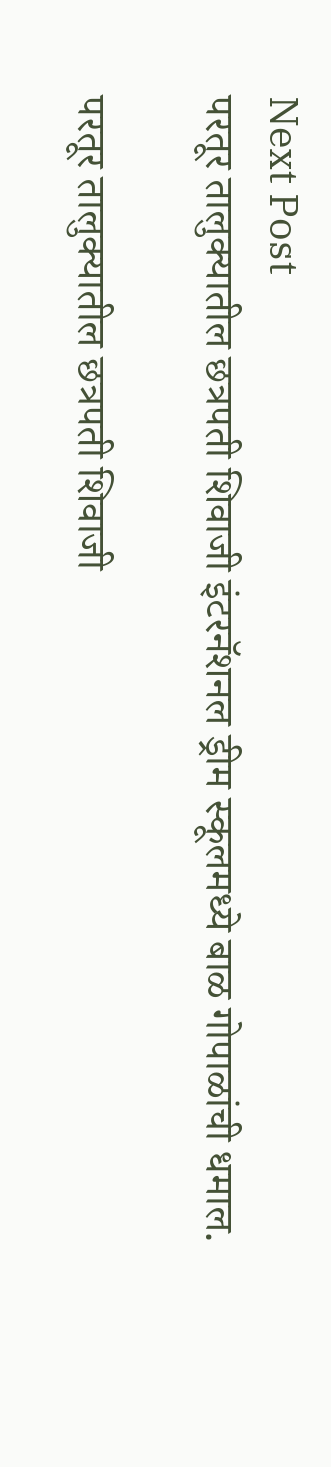Next Post
परतूर तालुक्यातील छत्रपती शिवाजी इंटरनॅशनल ड्रीम स्कूलमध्ये बाळ गोपाळांची धमाल.

परतूर तालुक्यातील छत्रपती शिवाजी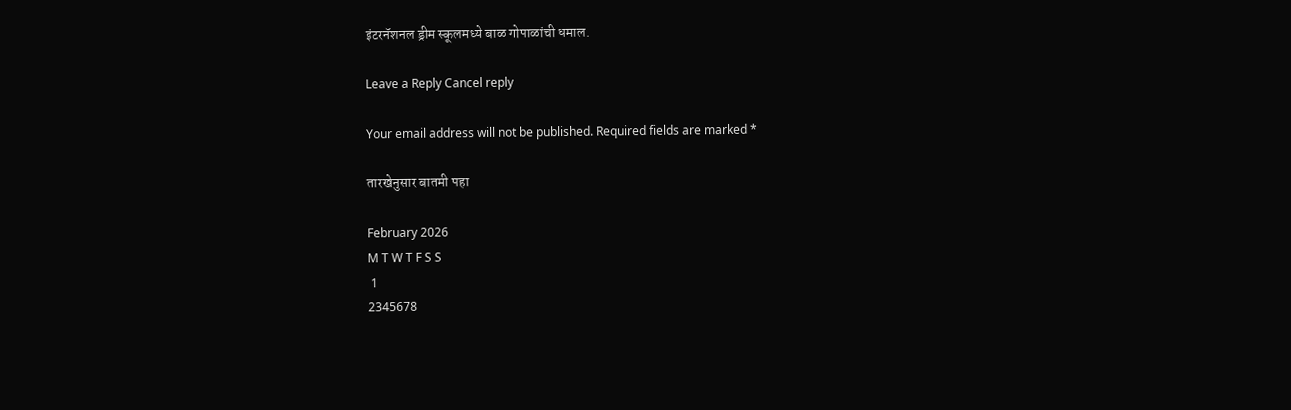इंटरनॅशनल ड्रीम स्कूलमध्ये बाळ गोपाळांची धमाल.

Leave a Reply Cancel reply

Your email address will not be published. Required fields are marked *

तारखेनुसार बातमी पहा

February 2026
M T W T F S S
 1
2345678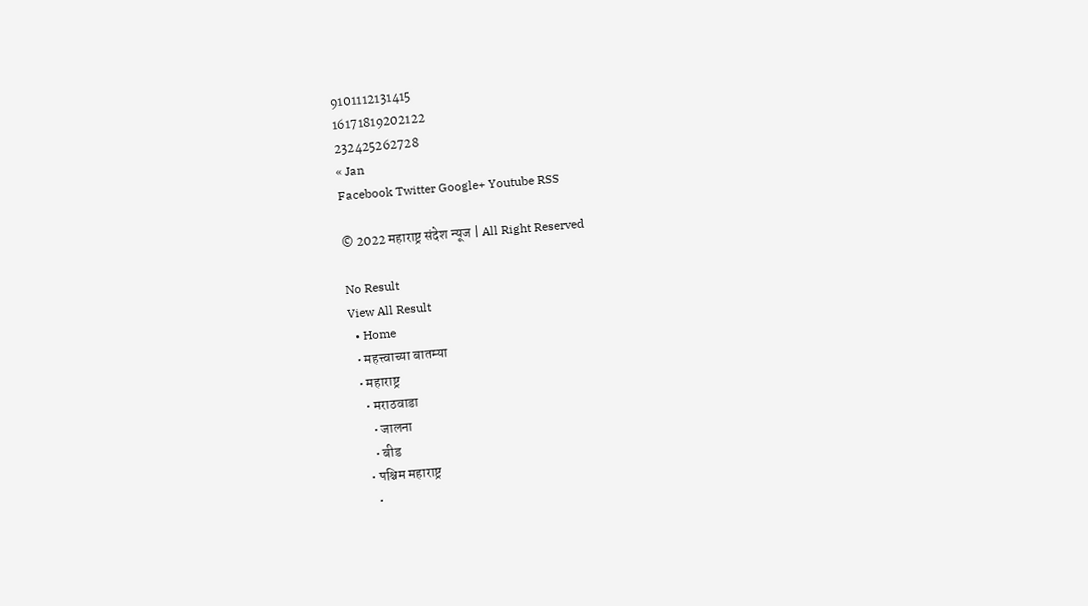9101112131415
16171819202122
232425262728
« Jan
Facebook Twitter Google+ Youtube RSS

© 2022 महाराष्ट्र संदेश न्यूज | All Right Reserved

No Result
View All Result
  • Home
  • महत्त्वाच्या बातम्या
  • महाराष्ट्र
    • मराठवाडा
      • जालना
      • बीड
    • पश्चिम महाराष्ट्र
      •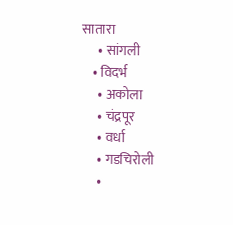सातारा
      • सांगली
    • विदर्भ
      • अकोला
      • चंद्रपूर
      • वर्धा
      • गडचिरोली
      •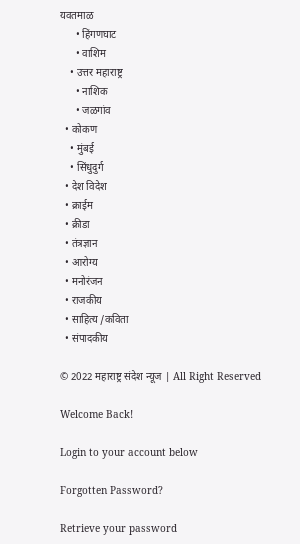यवतमाळ
      • हिंगणघाट
      • वाशिम
    • उत्तर महाराष्ट्र
      • नाशिक
      • जळगांव
  • कोकण
    • मुंबई
    • सिंधुदुर्ग
  • देश विदेश
  • क्राईम
  • क्रीडा
  • तंत्रज्ञान
  • आरोग्य
  • मनोरंजन
  • राजकीय
  • साहित्य /कविता
  • संपादकीय

© 2022 महाराष्ट्र संदेश न्यूज | All Right Reserved

Welcome Back!

Login to your account below

Forgotten Password?

Retrieve your password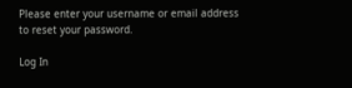Please enter your username or email address to reset your password.

Log In